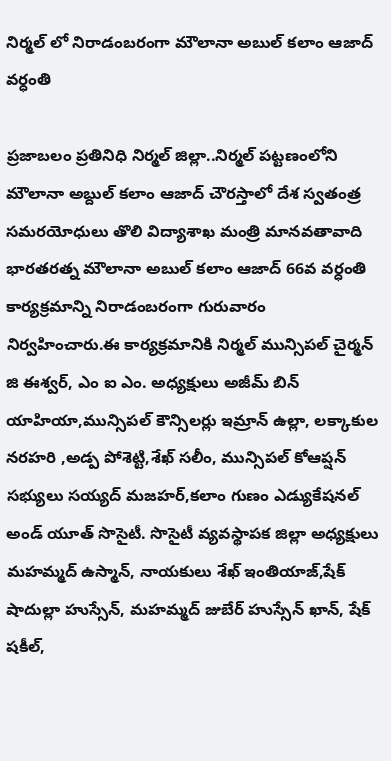నిర్మల్ లో నిరాడంబరంగా మౌలానా అబుల్ కలాం ఆజాద్ వర్ధంతి

ప్రజాబలం ప్రతినిధి నిర్మల్ జిల్లా..నిర్మల్ పట్టణంలోని మౌలానా అబ్దుల్ కలాం ఆజాద్ చౌరస్తాలో దేశ స్వతంత్ర సమరయోధులు తొలి విద్యాశాఖ మంత్రి మానవతావాది భారతరత్న మౌలానా అబుల్ కలాం ఆజాద్ 66వ వర్ధంతి కార్యక్రమాన్ని నిరాడంబరంగా గురువారం నిర్వహించారు.ఈ కార్యక్రమానికి నిర్మల్ మున్సిపల్ చైర్మన్ జి ఈశ్వర్, ఎం ఐ ఎం. అధ్యక్షులు అజీమ్ బిన్ యాహియా,మున్సిపల్ కౌన్సిలర్లు ఇమ్రాన్ ఉల్లా, లక్కాకుల నరహరి ,అడ్ప పోశెట్టి,శేఖ్ సలీం, మున్సిపల్ కోఆప్షన్ సభ్యులు సయ్యద్ మజహర్,కలాం గుణం ఎడ్యుకేషనల్ అండ్ యూత్ సొసైటీ. సొసైటీ వ్యవస్థాపక జిల్లా అధ్యక్షులు మహమ్మద్ ఉస్మాన్, నాయకులు శేఖ్ ఇంతియాజ్,షేక్ షాదుల్లా హుస్సేన్, మహమ్మద్ జుబేర్ హుస్సేన్ ఖాన్, షేక్ షకీల్,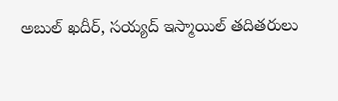అబుల్ ఖదీర్, సయ్యద్ ఇస్మాయిల్ తదితరులు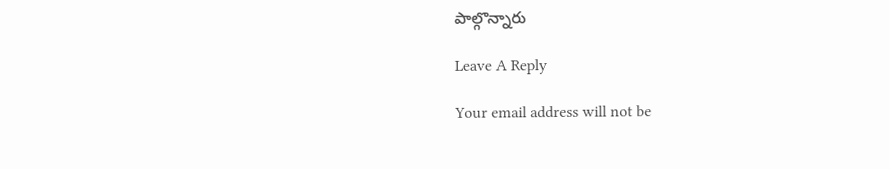పాల్గొన్నారు

Leave A Reply

Your email address will not be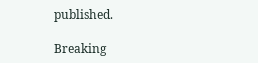published.

Breaking